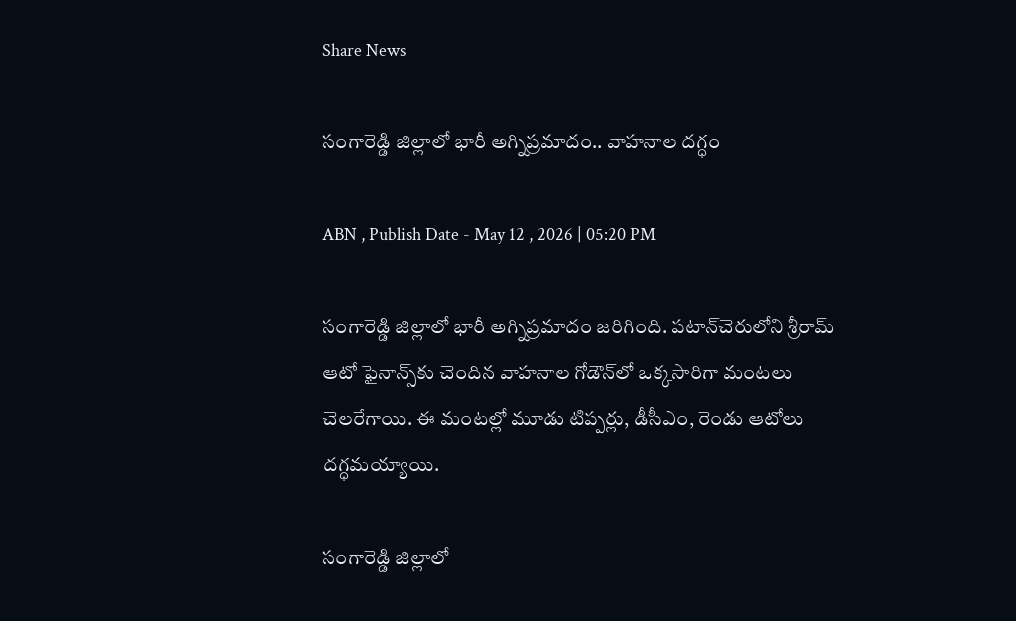Share News

సంగారెడ్డి జిల్లాలో భారీ అగ్నిప్రమాదం.. వాహనాల దగ్ధం

ABN , Publish Date - May 12 , 2026 | 05:20 PM

సంగారెడ్డి జిల్లాలో భారీ అగ్నిప్రమాదం జరిగింది. పటాన్‌చెరులోని శ్రీరామ్ ఆటో ఫైనాన్స్‌కు చెందిన వాహనాల గోడౌన్‌లో ఒక్కసారిగా మంటలు చెలరేగాయి. ఈ మంటల్లో మూడు టిప్పర్లు, డీసీఎం, రెండు ఆటోలు దగ్ధమయ్యాయి.

సంగారెడ్డి జిల్లాలో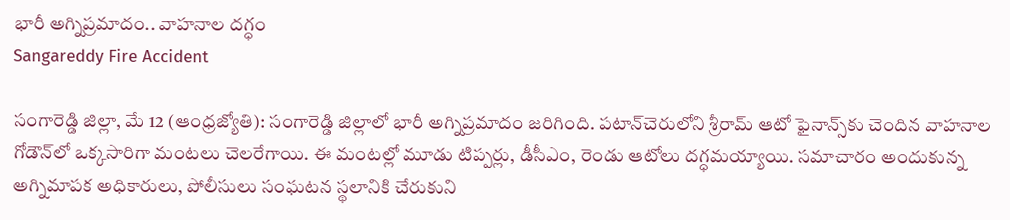భారీ అగ్నిప్రమాదం.. వాహనాల దగ్ధం
Sangareddy Fire Accident

సంగారెడ్డి జిల్లా, మే 12 (ఆంధ్రజ్యోతి): సంగారెడ్డి జిల్లాలో భారీ అగ్నిప్రమాదం జరిగింది. పటాన్‌చెరులోని శ్రీరామ్ ఆటో ఫైనాన్స్‌కు చెందిన వాహనాల గోడౌన్‌లో ఒక్కసారిగా మంటలు చెలరేగాయి. ఈ మంటల్లో మూడు టిప్పర్లు, డీసీఎం, రెండు ఆటోలు దగ్ధమయ్యాయి. సమాచారం అందుకున్న అగ్నిమాపక అధికారులు, పోలీసులు సంఘటన స్థలానికి చేరుకుని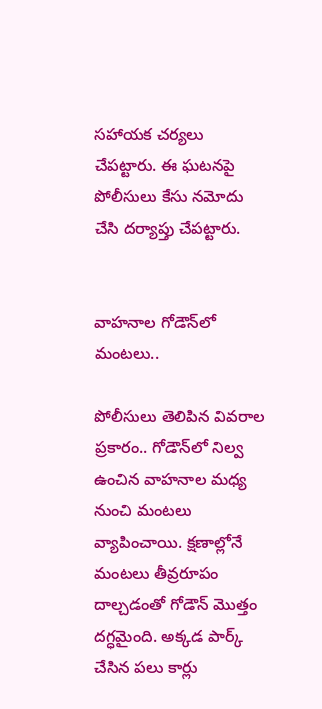సహాయక చర్యలు చేపట్టారు. ఈ ఘటనపై పోలీసులు కేసు నమోదు చేసి దర్యాప్తు చేపట్టారు.


వాహనాల గోడౌన్‌లో మంటలు..

పోలీసులు తెలిపిన వివరాల ప్రకారం.. గోడౌన్‌లో నిల్వ ఉంచిన వాహనాల మధ్య నుంచి మంటలు వ్యాపించాయి. క్షణాల్లోనే మంటలు తీవ్రరూపం దాల్చడంతో గోడౌన్ మొత్తం దగ్ధమైంది. అక్కడ పార్క్ చేసిన పలు కార్లు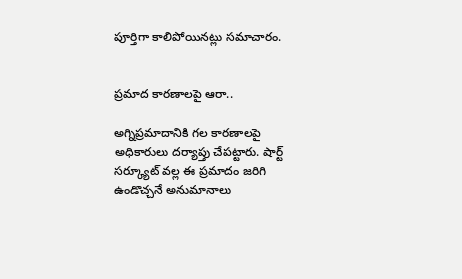పూర్తిగా కాలిపోయినట్లు సమాచారం.


ప్రమాద కారణాలపై ఆరా..

అగ్నిప్రమాదానికి గల కారణాలపై అధికారులు దర్యాప్తు చేపట్టారు. షార్ట్ సర్క్యూట్ వల్ల ఈ ప్రమాదం జరిగి ఉండొచ్చనే అనుమానాలు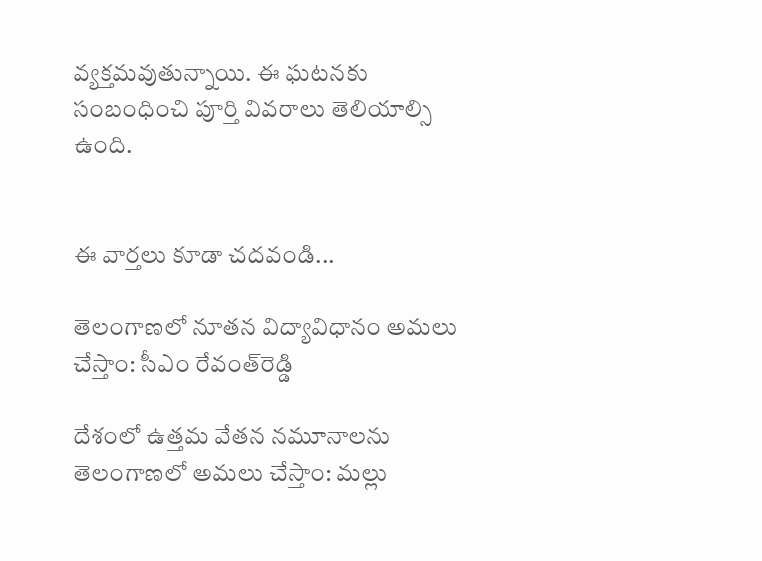వ్యక్తమవుతున్నాయి. ఈ ఘటనకు సంబంధించి పూర్తి వివరాలు తెలియాల్సి ఉంది.


ఈ వార్తలు కూడా చదవండి...

తెలంగాణలో నూత‌న విద్యావిధానం అమలు చేస్తాం: సీఎం రేవంత్‌రెడ్డి

దేశంలో ఉత్తమ వేతన నమూనాలను తెలంగాణలో అమలు చేస్తాం: మల్లు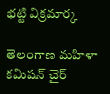భట్టి విక్రమార్క

తెలంగాణ మహిళా కమిషన్ చైర్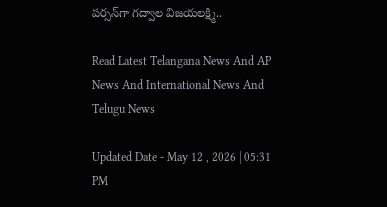పర్సన్‌గా గద్వాల విజయలక్ష్మి..

Read Latest Telangana News And AP News And International News And Telugu News

Updated Date - May 12 , 2026 | 05:31 PM